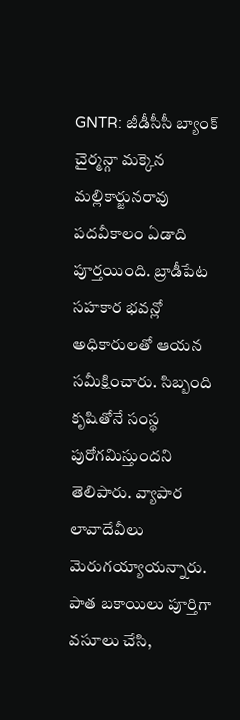GNTR: జీడీసీసీ బ్యాంక్ చైర్మన్గా మక్కెన మల్లికార్జునరావు పదవీకాలం ఏడాది పూర్తయింది. బ్రాడీపేట సహకార భవన్లో అధికారులతో ఆయన సమీక్షించారు. సిబ్బంది కృషితోనే సంస్థ పురోగమిస్తుందని తెలిపారు. వ్యాపార లావాదేవీలు మెరుగయ్యాయన్నారు. పాత బకాయిలు పూర్తిగా వసూలు చేసి,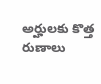అర్హులకు కొత్త రుణాలు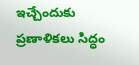ఇచ్చేందుకు ప్రణాళికలు సిద్ధం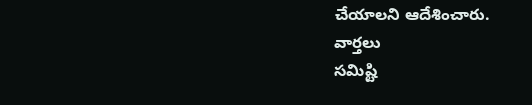చేయాలని ఆదేశించారు.
వార్తలు
సమిష్టి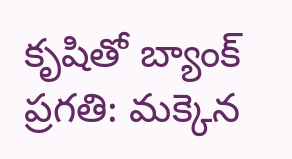కృషితో బ్యాంక్ ప్రగతి: మక్కెన